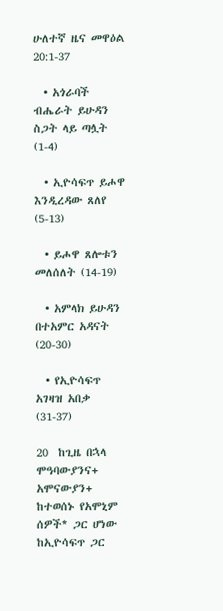ሁለተኛ ዜና መዋዕል 20:1-37

  • አጎራባች ብሔራት ይሁዳን ስጋት ላይ ጣሏት (1-4)

  • ኢዮሳፍጥ ይሖዋ እንዲረዳው ጸለየ (5-13)

  • ይሖዋ ጸሎቱን መለሰለት (14-19)

  • አምላክ ይሁዳን በተአምር አዳናት (20-30)

  • የኢዮሳፍጥ አገዛዝ አበቃ (31-37)

20  ከጊዜ በኋላ ሞዓባውያንና+ አሞናውያን+ ከተወሰኑ የአሞኒም ሰዎች* ጋር ሆነው ከኢዮሳፍጥ ጋር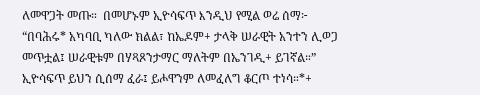ለመዋጋት መጡ።  በመሆኑም ኢዮሳፍጥ እንዲህ የሚል ወሬ ሰማ፦ “በባሕሩ* አካባቢ ካለው ክልል፣ ከኤዶም+ ታላቅ ሠራዊት አንተን ሊወጋ መጥቷል፤ ሠራዊቱም በሃጻጾንታማር ማለትም በኤንገዲ+ ይገኛል።”  ኢዮሳፍጥ ይህን ሲሰማ ፈራ፤ ይሖዋንም ለመፈለግ ቆርጦ ተነሳ።*+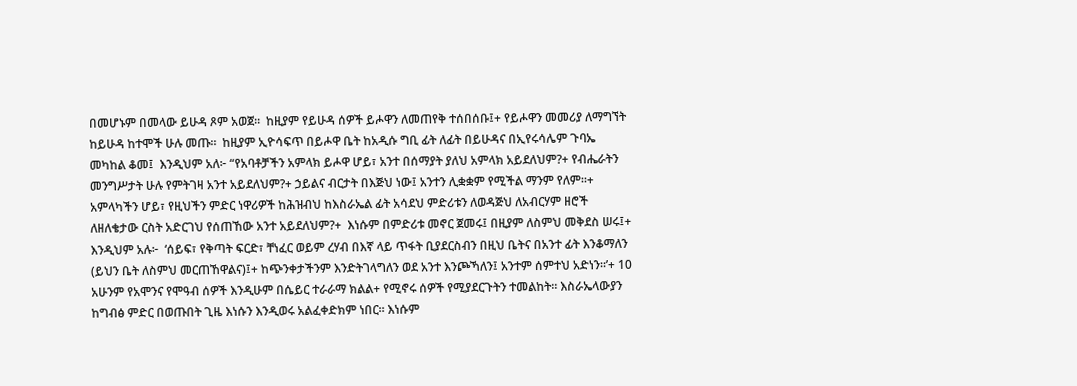በመሆኑም በመላው ይሁዳ ጾም አወጀ።  ከዚያም የይሁዳ ሰዎች ይሖዋን ለመጠየቅ ተሰበሰቡ፤+ የይሖዋን መመሪያ ለማግኘት ከይሁዳ ከተሞች ሁሉ መጡ።  ከዚያም ኢዮሳፍጥ በይሖዋ ቤት ከአዲሱ ግቢ ፊት ለፊት በይሁዳና በኢየሩሳሌም ጉባኤ መካከል ቆመ፤  እንዲህም አለ፦ “የአባቶቻችን አምላክ ይሖዋ ሆይ፣ አንተ በሰማያት ያለህ አምላክ አይደለህም?+ የብሔራትን መንግሥታት ሁሉ የምትገዛ አንተ አይደለህም?+ ኃይልና ብርታት በእጅህ ነው፤ አንተን ሊቋቋም የሚችል ማንም የለም።+  አምላካችን ሆይ፣ የዚህችን ምድር ነዋሪዎች ከሕዝብህ ከእስራኤል ፊት አሳደህ ምድሪቱን ለወዳጅህ ለአብርሃም ዘሮች ለዘለቄታው ርስት አድርገህ የሰጠኸው አንተ አይደለህም?+  እነሱም በምድሪቱ መኖር ጀመሩ፤ በዚያም ለስምህ መቅደስ ሠሩ፤+ እንዲህም አሉ፦  ‘ሰይፍ፣ የቅጣት ፍርድ፣ ቸነፈር ወይም ረሃብ በእኛ ላይ ጥፋት ቢያደርስብን በዚህ ቤትና በአንተ ፊት እንቆማለን (ይህን ቤት ለስምህ መርጠኸዋልና)፤+ ከጭንቀታችንም እንድትገላግለን ወደ አንተ እንጮኻለን፤ አንተም ሰምተህ አድነን።’+ 10  አሁንም የአሞንና የሞዓብ ሰዎች እንዲሁም በሴይር ተራራማ ክልል+ የሚኖሩ ሰዎች የሚያደርጉትን ተመልከት። እስራኤላውያን ከግብፅ ምድር በወጡበት ጊዜ እነሱን እንዲወሩ አልፈቀድክም ነበር። እነሱም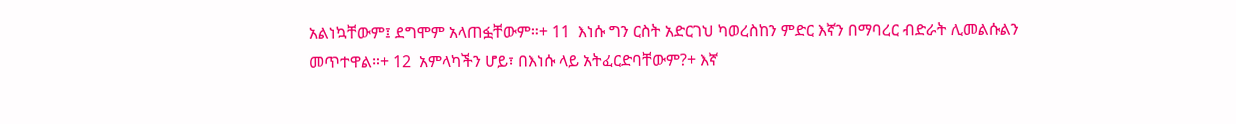አልነኳቸውም፤ ደግሞም አላጠፏቸውም።+ 11  እነሱ ግን ርስት አድርገህ ካወረስከን ምድር እኛን በማባረር ብድራት ሊመልሱልን መጥተዋል።+ 12  አምላካችን ሆይ፣ በእነሱ ላይ አትፈርድባቸውም?+ እኛ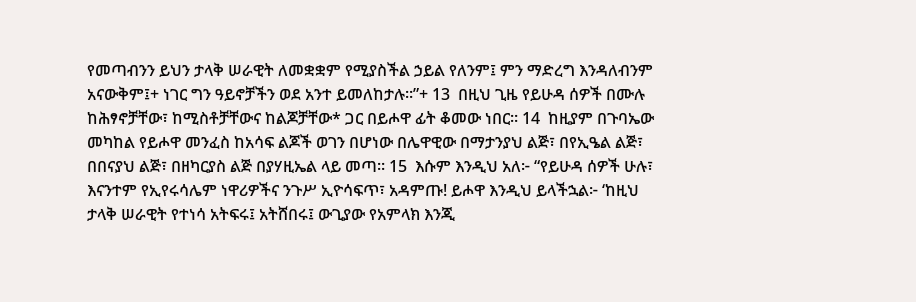የመጣብንን ይህን ታላቅ ሠራዊት ለመቋቋም የሚያስችል ኃይል የለንም፤ ምን ማድረግ እንዳለብንም አናውቅም፤+ ነገር ግን ዓይኖቻችን ወደ አንተ ይመለከታሉ።”+ 13  በዚህ ጊዜ የይሁዳ ሰዎች በሙሉ ከሕፃኖቻቸው፣ ከሚስቶቻቸውና ከልጆቻቸው* ጋር በይሖዋ ፊት ቆመው ነበር። 14  ከዚያም በጉባኤው መካከል የይሖዋ መንፈስ ከአሳፍ ልጆች ወገን በሆነው በሌዋዊው በማታንያህ ልጅ፣ በየኢዔል ልጅ፣ በበናያህ ልጅ፣ በዘካርያስ ልጅ በያሃዚኤል ላይ መጣ። 15  እሱም እንዲህ አለ፦ “የይሁዳ ሰዎች ሁሉ፣ እናንተም የኢየሩሳሌም ነዋሪዎችና ንጉሥ ኢዮሳፍጥ፣ አዳምጡ! ይሖዋ እንዲህ ይላችኋል፦ ‘ከዚህ ታላቅ ሠራዊት የተነሳ አትፍሩ፤ አትሸበሩ፤ ውጊያው የአምላክ እንጂ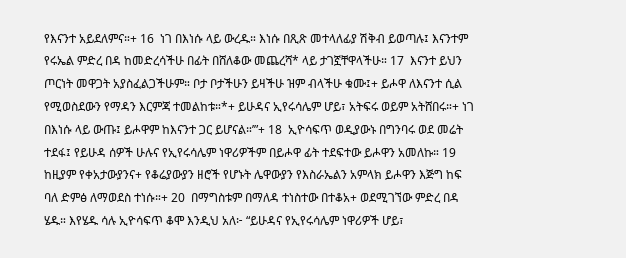የእናንተ አይደለምና።+ 16  ነገ በእነሱ ላይ ውረዱ። እነሱ በጺጽ መተላለፊያ ሽቅብ ይወጣሉ፤ እናንተም የሩኤል ምድረ በዳ ከመድረሳችሁ በፊት በሸለቆው መጨረሻ* ላይ ታገኟቸዋላችሁ። 17  እናንተ ይህን ጦርነት መዋጋት አያስፈልጋችሁም። ቦታ ቦታችሁን ይዛችሁ ዝም ብላችሁ ቁሙ፤+ ይሖዋ ለእናንተ ሲል የሚወስደውን የማዳን እርምጃ ተመልከቱ።*+ ይሁዳና ኢየሩሳሌም ሆይ፣ አትፍሩ ወይም አትሸበሩ።+ ነገ በእነሱ ላይ ውጡ፤ ይሖዋም ከእናንተ ጋር ይሆናል።’”+ 18  ኢዮሳፍጥ ወዲያውኑ በግንባሩ ወደ መሬት ተደፋ፤ የይሁዳ ሰዎች ሁሉና የኢየሩሳሌም ነዋሪዎችም በይሖዋ ፊት ተደፍተው ይሖዋን አመለኩ። 19  ከዚያም የቀአታውያንና+ የቆሬያውያን ዘሮች የሆኑት ሌዋውያን የእስራኤልን አምላክ ይሖዋን እጅግ ከፍ ባለ ድምፅ ለማወደስ ተነሱ።+ 20  በማግስቱም በማለዳ ተነስተው በተቆአ+ ወደሚገኘው ምድረ በዳ ሄዱ። እየሄዱ ሳሉ ኢዮሳፍጥ ቆሞ እንዲህ አለ፦ “ይሁዳና የኢየሩሳሌም ነዋሪዎች ሆይ፣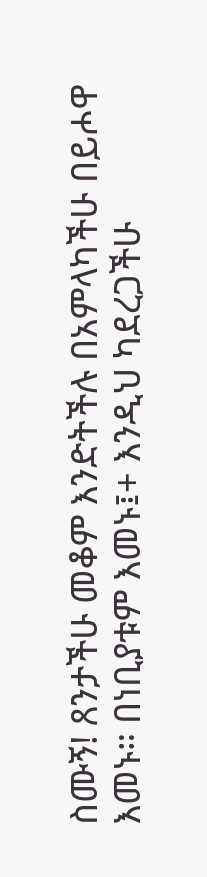ስሙኝ! ጸንታችሁ መቆም እንድትችሉ በአምላካችሁ በይሖዋ እመኑ። በነቢያቱም እመኑ፤+ እንዲህ ካደረጋችሁ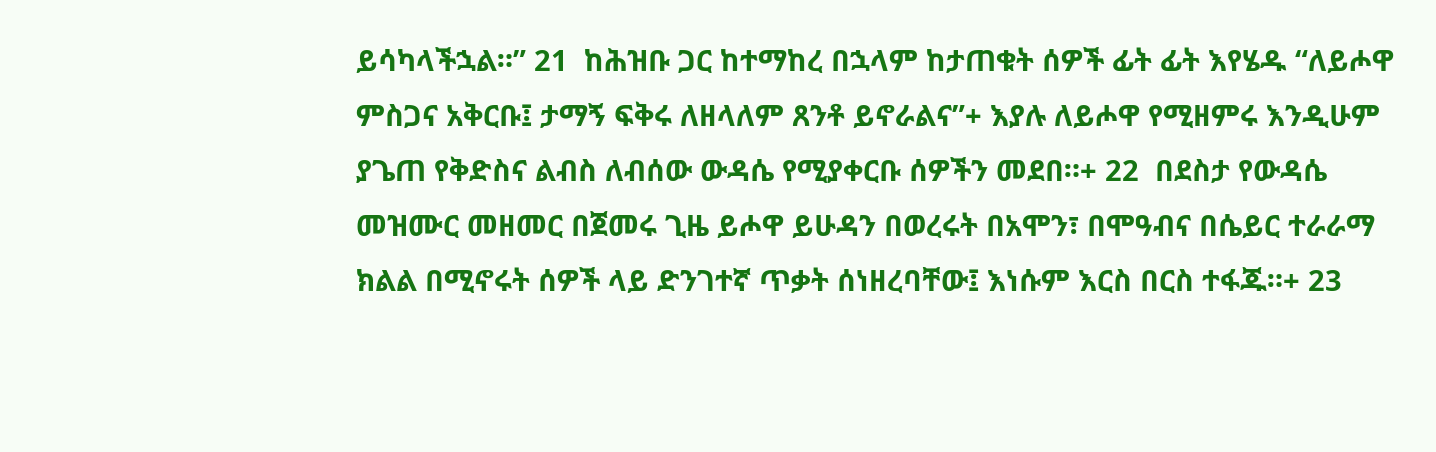ይሳካላችኋል።” 21  ከሕዝቡ ጋር ከተማከረ በኋላም ከታጠቁት ሰዎች ፊት ፊት እየሄዱ “ለይሖዋ ምስጋና አቅርቡ፤ ታማኝ ፍቅሩ ለዘላለም ጸንቶ ይኖራልና”+ እያሉ ለይሖዋ የሚዘምሩ እንዲሁም ያጌጠ የቅድስና ልብስ ለብሰው ውዳሴ የሚያቀርቡ ሰዎችን መደበ።+ 22  በደስታ የውዳሴ መዝሙር መዘመር በጀመሩ ጊዜ ይሖዋ ይሁዳን በወረሩት በአሞን፣ በሞዓብና በሴይር ተራራማ ክልል በሚኖሩት ሰዎች ላይ ድንገተኛ ጥቃት ሰነዘረባቸው፤ እነሱም እርስ በርስ ተፋጁ።+ 23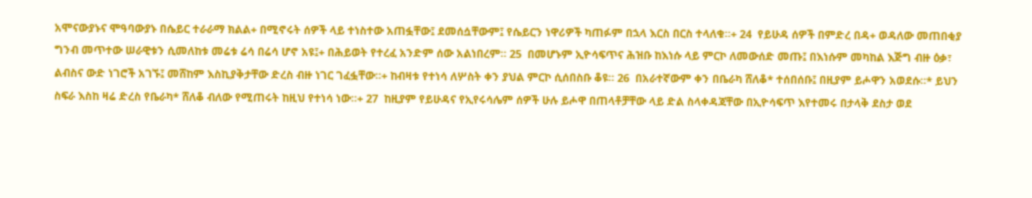አሞናውያኑና ሞዓባውያኑ በሴይር ተራራማ ክልል+ በሚኖሩት ሰዎች ላይ ተነስተው አጠፏቸው፤ ደመሰሷቸውም፤ የሴይርን ነዋሪዎች ካጠፉም በኋላ እርስ በርስ ተላለቁ።+ 24  የይሁዳ ሰዎች በምድረ በዳ+ ወዳለው መጠበቂያ ግንብ መጥተው ሠራዊቱን ሲመለከቱ መሬቱ ሬሳ በሬሳ ሆኖ አዩ፤+ በሕይወት የተረፈ አንድም ሰው አልነበረም። 25  በመሆኑም ኢዮሳፍጥና ሕዝቡ ከእነሱ ላይ ምርኮ ለመውሰድ መጡ፤ በእነሱም መካከል እጅግ ብዙ ዕቃ፣ ልብስና ውድ ነገሮች አገኙ፤ መሸከም እስኪያቅታቸው ድረስ ብዙ ነገር ገፈፏቸው።+ ከብዛቱ የተነሳ ለሦስት ቀን ያህል ምርኮ ሲሰበስቡ ቆዩ። 26  በአራተኛውም ቀን በቤራካ ሸለቆ* ተሰበሰቡ፤ በዚያም ይሖዋን አወደሱ።* ይህን ስፍራ እስከ ዛሬ ድረስ የቤራካ* ሸለቆ ብለው የሚጠሩት ከዚህ የተነሳ ነው።+ 27  ከዚያም የይሁዳና የኢየሩሳሌም ሰዎች ሁሉ ይሖዋ በጠላቶቻቸው ላይ ድል ስላቀዳጃቸው በኢዮሳፍጥ እየተመሩ በታላቅ ደስታ ወደ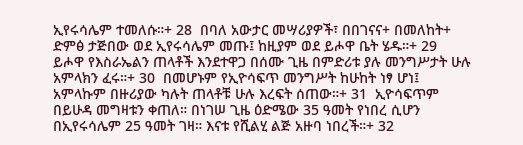ኢየሩሳሌም ተመለሱ።+ 28  በባለ አውታር መሣሪያዎች፣ በበገናና+ በመለከት+ ድምፅ ታጅበው ወደ ኢየሩሳሌም መጡ፤ ከዚያም ወደ ይሖዋ ቤት ሄዱ።+ 29  ይሖዋ የእስራኤልን ጠላቶች እንደተዋጋ በሰሙ ጊዜ በምድሪቱ ያሉ መንግሥታት ሁሉ አምላክን ፈሩ።+ 30  በመሆኑም የኢዮሳፍጥ መንግሥት ከሁከት ነፃ ሆነ፤ አምላኩም በዙሪያው ካሉት ጠላቶቹ ሁሉ እረፍት ሰጠው።+ 31  ኢዮሳፍጥም በይሁዳ መግዛቱን ቀጠለ። በነገሠ ጊዜ ዕድሜው 35 ዓመት የነበረ ሲሆን በኢየሩሳሌም 25 ዓመት ገዛ። እናቱ የሺልሂ ልጅ አዙባ ነበረች።+ 32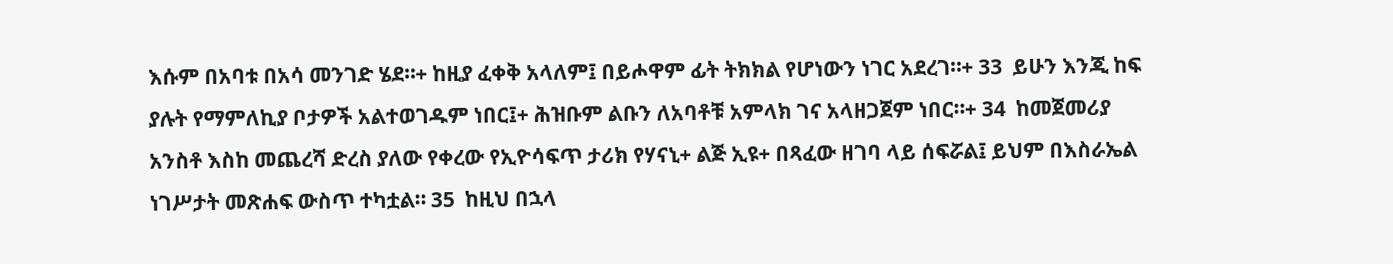እሱም በአባቱ በአሳ መንገድ ሄደ።+ ከዚያ ፈቀቅ አላለም፤ በይሖዋም ፊት ትክክል የሆነውን ነገር አደረገ።+ 33  ይሁን እንጂ ከፍ ያሉት የማምለኪያ ቦታዎች አልተወገዱም ነበር፤+ ሕዝቡም ልቡን ለአባቶቹ አምላክ ገና አላዘጋጀም ነበር።+ 34  ከመጀመሪያ አንስቶ እስከ መጨረሻ ድረስ ያለው የቀረው የኢዮሳፍጥ ታሪክ የሃናኒ+ ልጅ ኢዩ+ በጻፈው ዘገባ ላይ ሰፍሯል፤ ይህም በእስራኤል ነገሥታት መጽሐፍ ውስጥ ተካቷል። 35  ከዚህ በኋላ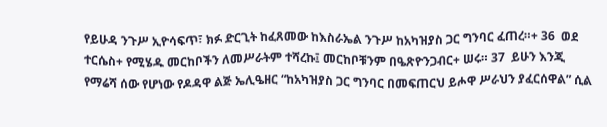የይሁዳ ንጉሥ ኢዮሳፍጥ፣ ክፉ ድርጊት ከፈጸመው ከእስራኤል ንጉሥ ከአካዝያስ ጋር ግንባር ፈጠረ።+ 36  ወደ ተርሴስ+ የሚሄዱ መርከቦችን ለመሥራትም ተሻረኩ፤ መርከቦቹንም በዔጽዮንጋብር+ ሠሩ። 37  ይሁን እንጂ የማሬሻ ሰው የሆነው የዶዳዋ ልጅ ኤሊዔዘር “ከአካዝያስ ጋር ግንባር በመፍጠርህ ይሖዋ ሥራህን ያፈርሰዋል” ሲል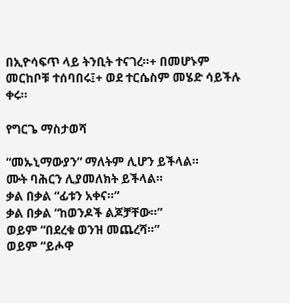በኢዮሳፍጥ ላይ ትንቢት ተናገረ።+ በመሆኑም መርከቦቹ ተሰባበሩ፤+ ወደ ተርሴስም መሄድ ሳይችሉ ቀሩ።

የግርጌ ማስታወሻ

“መኡኒማውያን” ማለትም ሊሆን ይችላል።
ሙት ባሕርን ሊያመለክት ይችላል።
ቃል በቃል “ፊቱን አቀና።”
ቃል በቃል “ከወንዶች ልጆቻቸው።”
ወይም “በደረቁ ወንዝ መጨረሻ።”
ወይም “ይሖዋ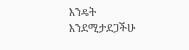እንዴት እንደሚታደጋችሁ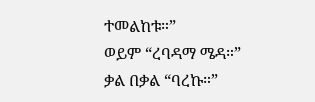ተመልከቱ።”
ወይም “ረባዳማ ሜዳ።”
ቃል በቃል “ባረኩ።”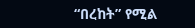“በረከት” የሚል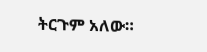ትርጉም አለው።